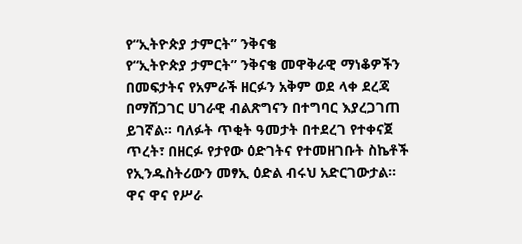የ“ኢትዮጵያ ታምርት” ንቅናቄ
የ“ኢትዮጵያ ታምርት” ንቅናቄ መዋቅራዊ ማነቆዎችን በመፍታትና የአምራች ዘርፉን አቅም ወደ ላቀ ደረጃ በማሸጋገር ሀገራዊ ብልጽግናን በተግባር እያረጋገጠ ይገኛል። ባለፉት ጥቂት ዓመታት በተደረገ የተቀናጀ ጥረት፣ በዘርፉ የታየው ዕድገትና የተመዘገቡት ስኬቶች የኢንዱስትሪውን መፃኢ ዕድል ብሩህ አድርገውታል።
ዋና ዋና የሥራ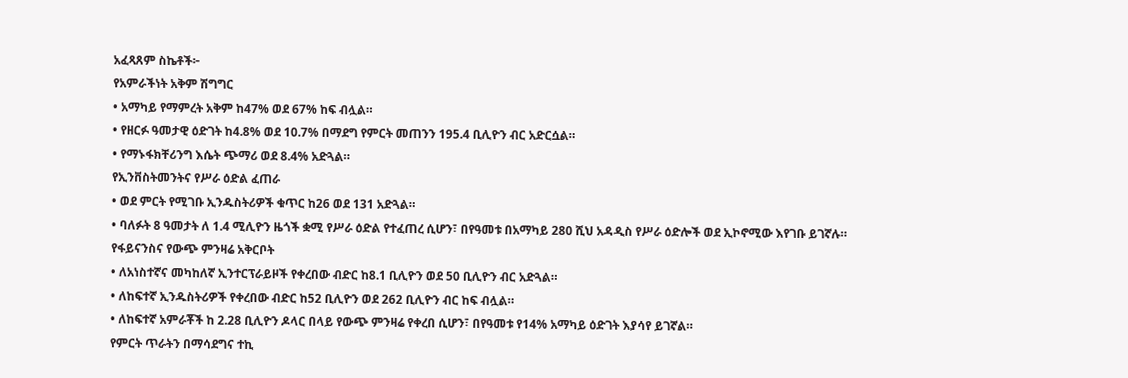አፈጻጸም ስኬቶች፦
የአምራችነት አቅም ሽግግር
• አማካይ የማምረት አቅም ከ47% ወደ 67% ከፍ ብሏል።
• የዘርፉ ዓመታዊ ዕድገት ከ4.8% ወደ 10.7% በማደግ የምርት መጠንን 195.4 ቢሊዮን ብር አድርሷል።
• የማኑፋክቸሪንግ እሴት ጭማሪ ወደ 8.4% አድጓል።
የኢንቨስትመንትና የሥራ ዕድል ፈጠራ
• ወደ ምርት የሚገቡ ኢንዱስትሪዎች ቁጥር ከ26 ወደ 131 አድጓል።
• ባለፉት 8 ዓመታት ለ 1.4 ሚሊዮን ዜጎች ቋሚ የሥራ ዕድል የተፈጠረ ሲሆን፣ በየዓመቱ በአማካይ 280 ሺህ አዳዲስ የሥራ ዕድሎች ወደ ኢኮኖሚው እየገቡ ይገኛሉ።
የፋይናንስና የውጭ ምንዛሬ አቅርቦት
• ለአነስተኛና መካከለኛ ኢንተርፕራይዞች የቀረበው ብድር ከ8.1 ቢሊዮን ወደ 50 ቢሊዮን ብር አድጓል።
• ለከፍተኛ ኢንዱስትሪዎች የቀረበው ብድር ከ52 ቢሊዮን ወደ 262 ቢሊዮን ብር ከፍ ብሏል።
• ለከፍተኛ አምራቾች ከ 2.28 ቢሊዮን ዶላር በላይ የውጭ ምንዛሬ የቀረበ ሲሆን፣ በየዓመቱ የ14% አማካይ ዕድገት እያሳየ ይገኛል።
የምርት ጥራትን በማሳደግና ተኪ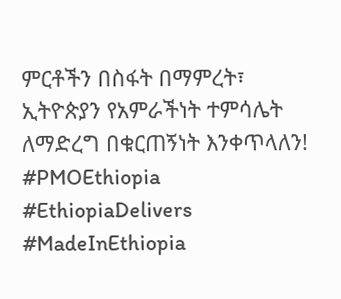ምርቶችን በስፋት በማምረት፣ ኢትዮጵያን የአምራችነት ተምሳሌት ለማድረግ በቁርጠኝነት እንቀጥላለን!
#PMOEthiopia #EthiopiaDelivers #MadeInEthiopia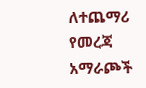ለተጨማሪ የመረጃ አማራጮች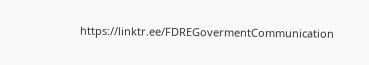https://linktr.ee/FDREGovermentCommunication